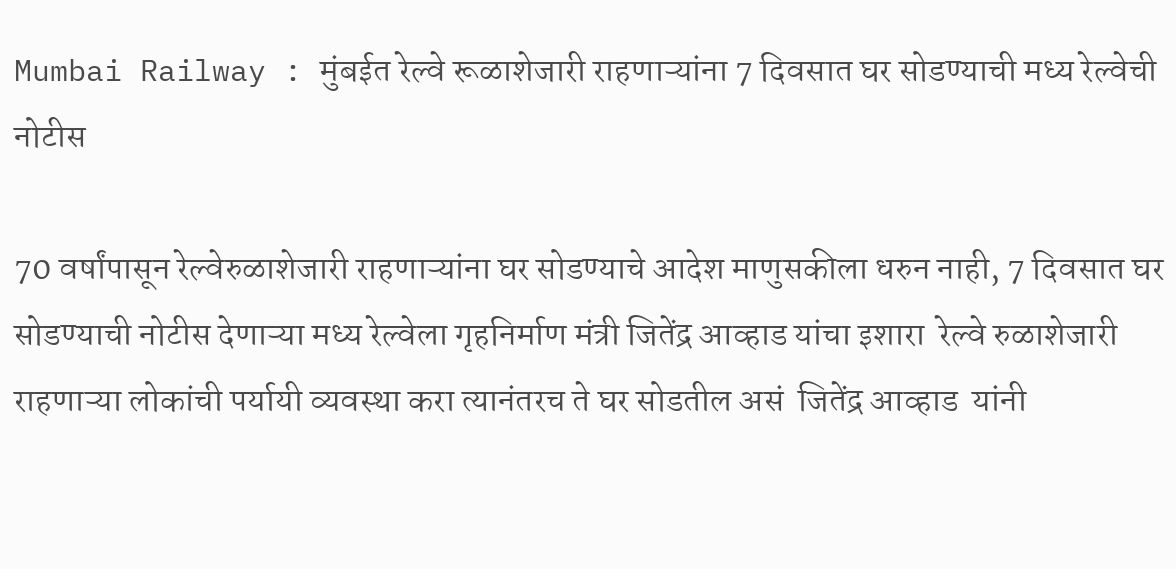Mumbai Railway : मुंबईत रेल्वे रूळाशेजारी राहणाऱ्यांना 7 दिवसात घर सोडण्याची मध्य रेल्वेची नोटीस

70 वर्षांपासून रेल्वेरुळाशेजारी राहणाऱ्यांना घर सोडण्याचे आदेश माणुसकीला धरुन नाही, 7 दिवसात घर सोडण्याची नोटीस देणाऱ्या मध्य रेल्वेला गृहनिर्माण मंत्री जितेंद्र आव्हाड यांचा इशारा  रेल्वे रुळाशेजारी राहणाऱ्या लोकांची पर्यायी व्यवस्था करा त्यानंतरच ते घर सोडतील असं  जितेंद्र आव्हाड  यांनी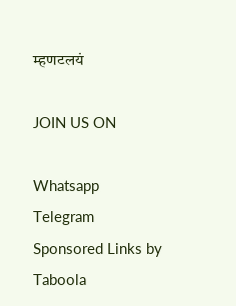म्हणटलयं

JOIN US ON

Whatsapp
Telegram
Sponsored Links by Taboola